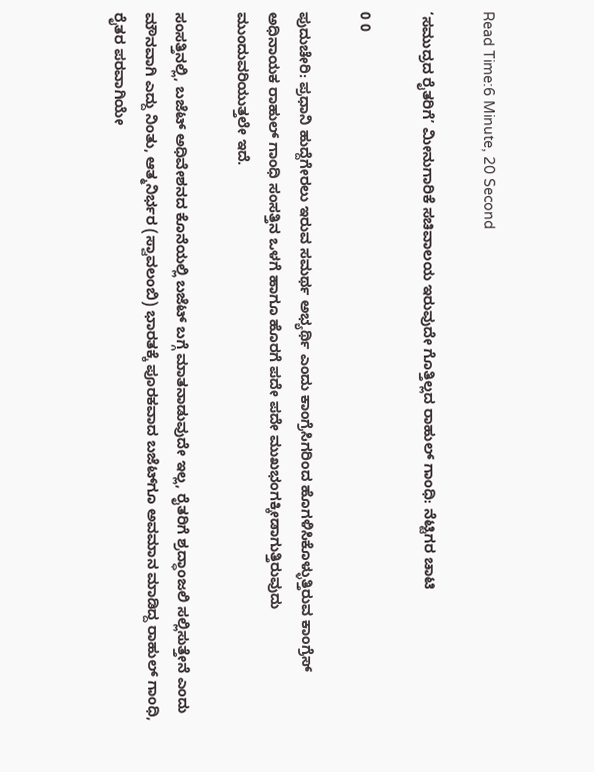Read Time:6 Minute, 20 Second

‘ಸಮುದ್ರದ ರೈತರಿಗೆ’ ಮೀನುಗಾರಿಕೆ ಸಚಿವಾಲಯ ಇರುವುದೇ ಗೊತ್ತಿಲ್ಲದ ರಾಹುಲ್ ಗಾಂಧಿ: ನೆಟ್ಟಿಗರ ಚಾಟಿ

0 0

ಪುದುಚೇರಿ: ಪ್ರಧಾನಿ ಹುದ್ದೆಗೇರಲು ಇರುವ ಸಮರ್ಥ ಅಭ್ಯರ್ಥಿ ಎಂದು ಕಾಂಗ್ರೆಸಿಗರಿಂದ ಹೊಗಳಿಸಿಕೊಳ್ಳುತ್ತಿರುವ ಕಾಂಗ್ರೆಸ್ ಅಧಿನಾಯಕ ರಾಹುಲ್ ಗಾಂಧಿ ಸಂಸತ್ತಿನ ಒಳಗೆ ಹಾಗೂ ಹೊರಗೆ ಪದೇ ಪದೇ ಮುಖಭಂಗಕ್ಕೀಡಾಗುತ್ತಿರುವುದು ಮುಂದುವರಿಯುತ್ತಲೇ ಇದೆ.

ಸಂಸತ್ತಿನಲ್ಲಿ, ಬಜೆಟ್ ಅಧಿವೇಶನದ ಕೊನೆಯಲ್ಲಿ ಬಜೆಟ್ ಬಗ್ಗೆ ಮಾತನಾಡುವುದೇ ಇಲ್ಲ, ರೈತರಿಗೆ ಶ್ರದ್ಧಾಂಜಲಿ ಸಲ್ಲಿಸುತ್ತೇನೆ ಎಂದು ಮೌನವಾಗಿ ಎದ್ದು ನಿಂತು, ಆತ್ಮನಿರ್ಭರ (ಸ್ವಾವಲಂಬಿ) ಭಾರತಕ್ಕೆ ಪೂರಕವಾದ ಬಜೆಟ್‌ಗೂ ಅವಮಾನ ಮಾಡಿದ್ದ ರಾಹುಲ್ ಗಾಂಧಿ, ರೈತರ ಪರವಾಗಿಯೇ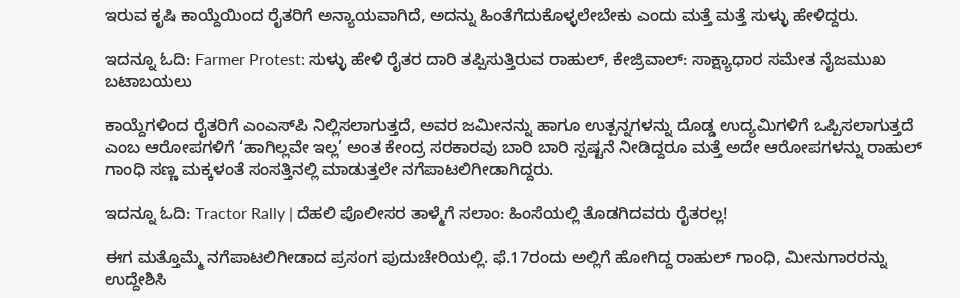ಇರುವ ಕೃಷಿ ಕಾಯ್ದೆಯಿಂದ ರೈತರಿಗೆ ಅನ್ಯಾಯವಾಗಿದೆ, ಅದನ್ನು ಹಿಂತೆಗೆದುಕೊಳ್ಳಲೇಬೇಕು ಎಂದು ಮತ್ತೆ ಮತ್ತೆ ಸುಳ್ಳು ಹೇಳಿದ್ದರು.

ಇದನ್ನೂ ಓದಿ: Farmer Protest: ಸುಳ್ಳು ಹೇಳಿ ರೈತರ ದಾರಿ ತಪ್ಪಿಸುತ್ತಿರುವ ರಾಹುಲ್, ಕೇಜ್ರಿವಾಲ್: ಸಾಕ್ಷ್ಯಾಧಾರ ಸಮೇತ ನೈಜಮುಖ ಬಟಾಬಯಲು

ಕಾಯ್ದೆಗಳಿಂದ ರೈತರಿಗೆ ಎಂಎಸ್‌ಪಿ ನಿಲ್ಲಿಸಲಾಗುತ್ತದೆ, ಅವರ ಜಮೀನನ್ನು ಹಾಗೂ ಉತ್ಪನ್ನಗಳನ್ನು ದೊಡ್ಡ ಉದ್ಯಮಿಗಳಿಗೆ ಒಪ್ಪಿಸಲಾಗುತ್ತದೆ ಎಂಬ ಆರೋಪಗಳಿಗೆ ‘ಹಾಗಿಲ್ಲವೇ ಇಲ್ಲ’ ಅಂತ ಕೇಂದ್ರ ಸರಕಾರವು ಬಾರಿ ಬಾರಿ ಸ್ಪಷ್ಟನೆ ನೀಡಿದ್ದರೂ ಮತ್ತೆ ಅದೇ ಆರೋಪಗಳನ್ನು ರಾಹುಲ್ ಗಾಂಧಿ ಸಣ್ಣ ಮಕ್ಕಳಂತೆ ಸಂಸತ್ತಿನಲ್ಲಿ ಮಾಡುತ್ತಲೇ ನಗೆಪಾಟಲಿಗೀಡಾಗಿದ್ದರು.

ಇದನ್ನೂ ಓದಿ: Tractor Rally | ದೆಹಲಿ ಪೊಲೀಸರ ತಾಳ್ಮೆಗೆ ಸಲಾಂ: ಹಿಂಸೆಯಲ್ಲಿ ತೊಡಗಿದವರು ರೈತರಲ್ಲ!

ಈಗ ಮತ್ತೊಮ್ಮೆ ನಗೆಪಾಟಲಿಗೀಡಾದ ಪ್ರಸಂಗ ಪುದುಚೇರಿಯಲ್ಲಿ. ಫೆ.17ರಂದು ಅಲ್ಲಿಗೆ ಹೋಗಿದ್ದ ರಾಹುಲ್ ಗಾಂಧಿ, ಮೀನುಗಾರರನ್ನು ಉದ್ದೇಶಿಸಿ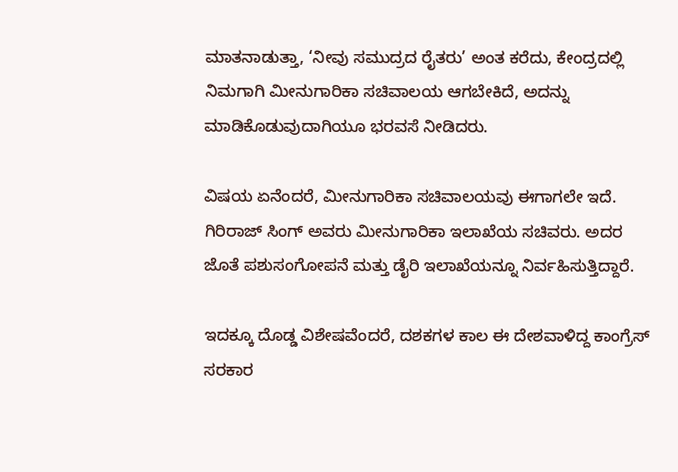ಮಾತನಾಡುತ್ತಾ, ‘ನೀವು ಸಮುದ್ರದ ರೈತರು’ ಅಂತ ಕರೆದು, ಕೇಂದ್ರದಲ್ಲಿ ನಿಮಗಾಗಿ ಮೀನುಗಾರಿಕಾ ಸಚಿವಾಲಯ ಆಗಬೇಕಿದೆ, ಅದನ್ನು ಮಾಡಿಕೊಡುವುದಾಗಿಯೂ ಭರವಸೆ ನೀಡಿದರು.

ವಿಷಯ ಏನೆಂದರೆ, ಮೀನುಗಾರಿಕಾ ಸಚಿವಾಲಯವು ಈಗಾಗಲೇ ಇದೆ. ಗಿರಿರಾಜ್ ಸಿಂಗ್ ಅವರು ಮೀನುಗಾರಿಕಾ ಇಲಾಖೆಯ ಸಚಿವರು. ಅದರ ಜೊತೆ ಪಶುಸಂಗೋಪನೆ ಮತ್ತು ಡೈರಿ ಇಲಾಖೆಯನ್ನೂ ನಿರ್ವಹಿಸುತ್ತಿದ್ದಾರೆ.

ಇದಕ್ಕೂ ದೊಡ್ಡ ವಿಶೇಷವೆಂದರೆ, ದಶಕಗಳ ಕಾಲ ಈ ದೇಶವಾಳಿದ್ದ ಕಾಂಗ್ರೆಸ್ ಸರಕಾರ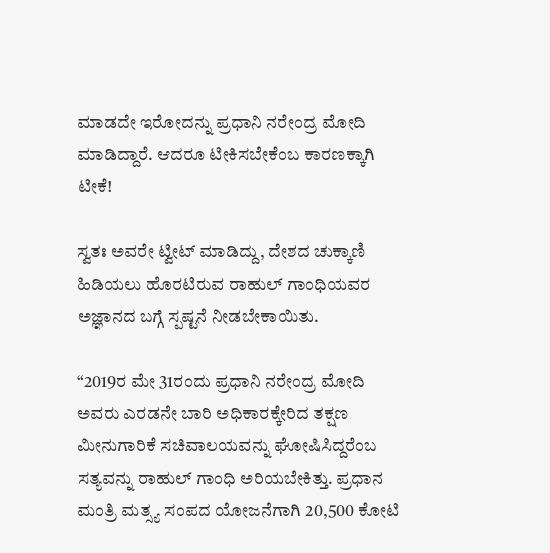ಮಾಡದೇ ಇರೋದನ್ನು ಪ್ರಧಾನಿ ನರೇಂದ್ರ ಮೋದಿ ಮಾಡಿದ್ದಾರೆ. ಆದರೂ ಟೀಕಿಸಬೇಕೆಂಬ ಕಾರಣಕ್ಕಾಗಿ ಟೀಕೆ!

ಸ್ವತಃ ಅವರೇ ಟ್ವೀಟ್ ಮಾಡಿದ್ದು, ದೇಶದ ಚುಕ್ಕಾಣಿ ಹಿಡಿಯಲು ಹೊರಟಿರುವ ರಾಹುಲ್ ಗಾಂಧಿಯವರ ಅಜ್ಞಾನದ ಬಗ್ಗೆ ಸ್ಪಷ್ಟನೆ ನೀಡಬೇಕಾಯಿತು.

“2019ರ ಮೇ 31ರಂದು ಪ್ರಧಾನಿ ನರೇಂದ್ರ ಮೋದಿ ಅವರು ಎರಡನೇ ಬಾರಿ ಅಧಿಕಾರಕ್ಕೇರಿದ ತಕ್ಷಣ ಮೀನುಗಾರಿಕೆ ಸಚಿವಾಲಯವನ್ನು ಘೋಷಿಸಿದ್ದರೆಂಬ ಸತ್ಯವನ್ನು ರಾಹುಲ್ ಗಾಂಧಿ ಅರಿಯಬೇಕಿತ್ತು. ಪ್ರಧಾನ ಮಂತ್ರಿ ಮತ್ಸ್ಯ ಸಂಪದ ಯೋಜನೆಗಾಗಿ 20,500 ಕೋಟಿ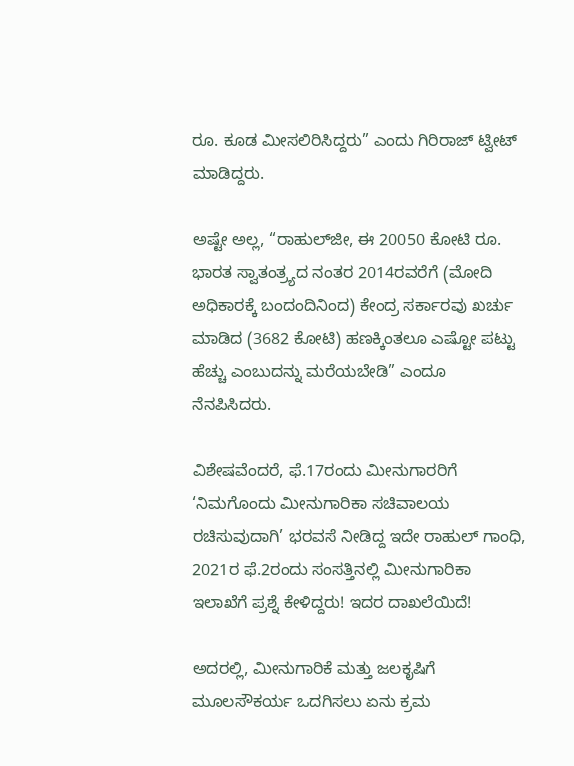ರೂ. ಕೂಡ ಮೀಸಲಿರಿಸಿದ್ದರು” ಎಂದು ಗಿರಿರಾಜ್ ಟ್ವೀಟ್ ಮಾಡಿದ್ದರು.

ಅಷ್ಟೇ ಅಲ್ಲ, “ರಾಹುಲ್‌ಜೀ, ಈ 20050 ಕೋಟಿ ರೂ. ಭಾರತ ಸ್ವಾತಂತ್ರ್ಯದ ನಂತರ 2014ರವರೆಗೆ (ಮೋದಿ ಅಧಿಕಾರಕ್ಕೆ ಬಂದಂದಿನಿಂದ) ಕೇಂದ್ರ ಸರ್ಕಾರವು ಖರ್ಚು ಮಾಡಿದ (3682 ಕೋಟಿ) ಹಣಕ್ಕಿಂತಲೂ ಎಷ್ಟೋ ಪಟ್ಟು ಹೆಚ್ಚು ಎಂಬುದನ್ನು ಮರೆಯಬೇಡಿ” ಎಂದೂ ನೆನಪಿಸಿದರು.

ವಿಶೇಷವೆಂದರೆ, ಫೆ.17ರಂದು ಮೀನುಗಾರರಿಗೆ ‘ನಿಮಗೊಂದು ಮೀನುಗಾರಿಕಾ ಸಚಿವಾಲಯ ರಚಿಸುವುದಾಗಿ’ ಭರವಸೆ ನೀಡಿದ್ದ ಇದೇ ರಾಹುಲ್ ಗಾಂಧಿ, 2021ರ ಫೆ.2ರಂದು ಸಂಸತ್ತಿನಲ್ಲಿ ಮೀನುಗಾರಿಕಾ ಇಲಾಖೆಗೆ ಪ್ರಶ್ನೆ ಕೇಳಿದ್ದರು! ಇದರ ದಾಖಲೆಯಿದೆ!

ಅದರಲ್ಲಿ, ಮೀನುಗಾರಿಕೆ ಮತ್ತು ಜಲಕೃಷಿಗೆ ಮೂಲಸೌಕರ್ಯ ಒದಗಿಸಲು ಏನು ಕ್ರಮ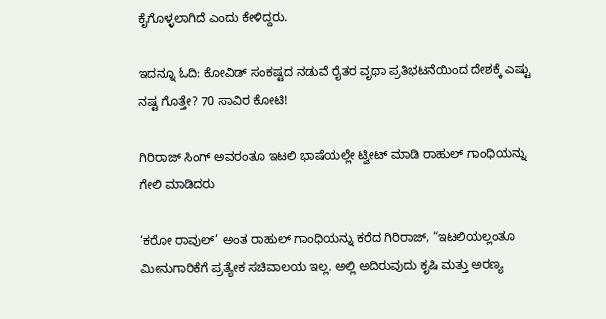ಕೈಗೊಳ್ಳಲಾಗಿದೆ ಎಂದು ಕೇಳಿದ್ದರು.

ಇದನ್ನೂ ಓದಿ: ಕೋವಿಡ್ ಸಂಕಷ್ಟದ ನಡುವೆ ರೈತರ ವೃಥಾ ಪ್ರತಿಭಟನೆಯಿಂದ ದೇಶಕ್ಕೆ ಎಷ್ಟು ನಷ್ಟ ಗೊತ್ತೇ? 70 ಸಾವಿರ ಕೋಟಿ!

ಗಿರಿರಾಜ್ ಸಿಂಗ್ ಅವರಂತೂ ಇಟಲಿ ಭಾಷೆಯಲ್ಲೇ ಟ್ವೀಟ್ ಮಾಡಿ ರಾಹುಲ್ ಗಾಂಧಿಯನ್ನು ಗೇಲಿ ಮಾಡಿದರು

‘ಕರೋ ರಾವುಲ್’ ಅಂತ ರಾಹುಲ್ ಗಾಂಧಿಯನ್ನು ಕರೆದ ಗಿರಿರಾಜ್, “ಇಟಲಿಯಲ್ಲಂತೂ ಮೀನುಗಾರಿಕೆಗೆ ಪ್ರತ್ಯೇಕ ಸಚಿವಾಲಯ ಇಲ್ಲ. ಅಲ್ಲಿ ಅದಿರುವುದು ಕೃಷಿ ಮತ್ತು ಅರಣ್ಯ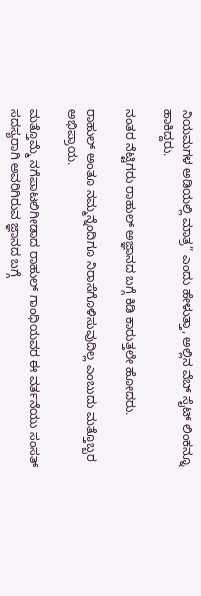ನಿಯಮಗಳ ಅಡಿಯಲ್ಲಿ ಮಾತ್ರ” ಎಂದು ಹೇಳುತ್ತಾ, ಅಲ್ಲಿನ ವೆಬ್ ಸೈಟ್ ಲಿಂಕನ್ನೂ ಹಾಕಿದ್ದರು.

ನಂತರ ನೆಟ್ಟಿಗರು ರಾಹುಲ್ ಅಜ್ಞಾನದ ಬಗ್ಗೆ ಕಿಡಿ ಕಾರುತ್ತಲೇ ಹೋದರು.

ರಾಹುಲ್ ಅಂತೂ ನಮ್ಮನ್ನೆಂದಿಗೂ ನಿರಾಸೆಗೊಳಿಸುವುದಿಲ್ಲ ಎಂಬುದು ಮತ್ತೊಬ್ಬರ ಅಭಿಪ್ರಾಯ.

ಮತ್ತೊಮ್ಮೆ ನಗೆಪಾಟಲಿಗೀಡಾದ ರಾಹುಲ್ ಗಾಂಧಿಯವರ ಈ ವರ್ತನೆಯು ಸಂಸತ್ ಸದಸ್ಯರಾಗಿ ಅವರಿಗಿರುವ ಜ್ಞಾನದ ಬಗ್ಗೆ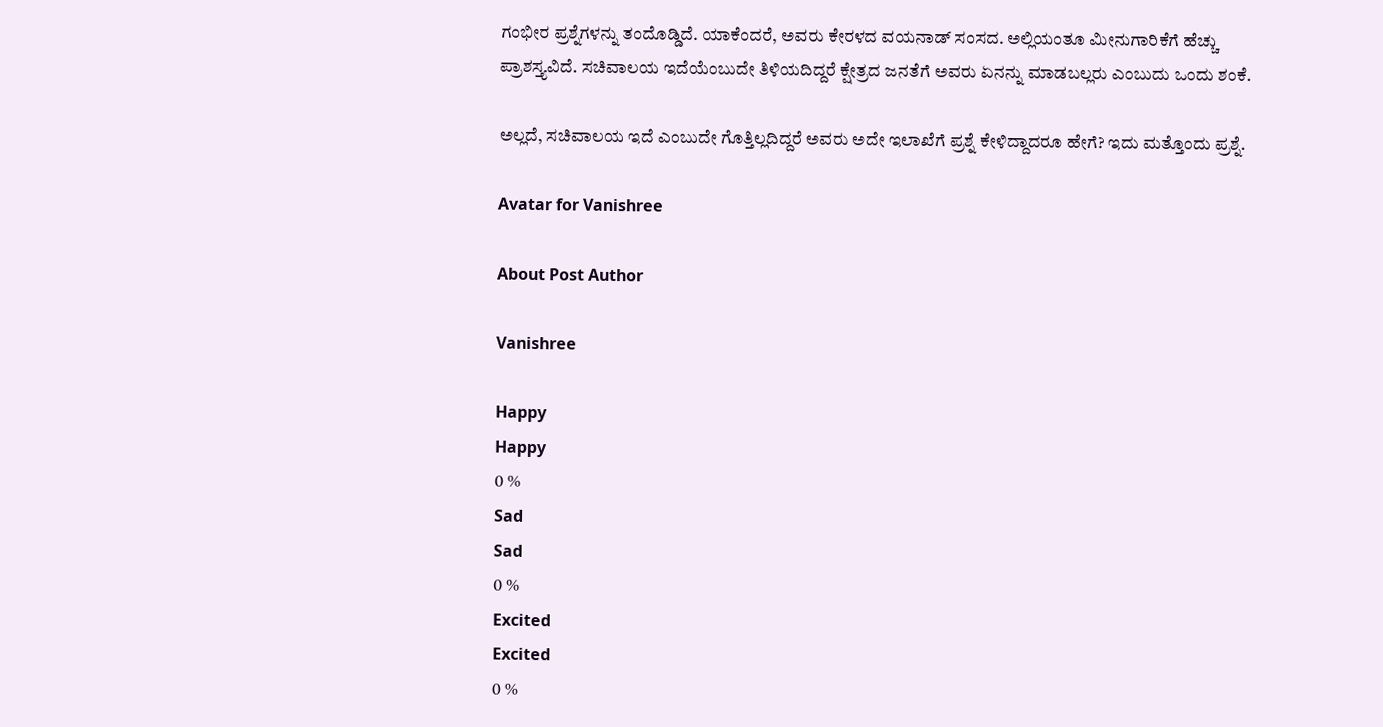ಗಂಭೀರ ಪ್ರಶ್ನೆಗಳನ್ನು ತಂದೊಡ್ಡಿದೆ. ಯಾಕೆಂದರೆ, ಅವರು ಕೇರಳದ ವಯನಾಡ್ ಸಂಸದ. ಅಲ್ಲಿಯಂತೂ ಮೀನುಗಾರಿಕೆಗೆ ಹೆಚ್ಚು ಪ್ರಾಶಸ್ತ್ಯವಿದೆ. ಸಚಿವಾಲಯ ಇದೆಯೆಂಬುದೇ ತಿಳಿಯದಿದ್ದರೆ ಕ್ಷೇತ್ರದ ಜನತೆಗೆ ಅವರು ಏನನ್ನು ಮಾಡಬಲ್ಲರು ಎಂಬುದು ಒಂದು ಶಂಕೆ.

ಅಲ್ಲದೆ, ಸಚಿವಾಲಯ ಇದೆ ಎಂಬುದೇ ಗೊತ್ತಿಲ್ಲದಿದ್ದರೆ ಅವರು ಅದೇ ಇಲಾಖೆಗೆ ಪ್ರಶ್ನೆ ಕೇಳಿದ್ದಾದರೂ ಹೇಗೆ? ಇದು ಮತ್ತೊಂದು ಪ್ರಶ್ನೆ.

Avatar for Vanishree

About Post Author

Vanishree

Happy
Happy
0 %
Sad
Sad
0 %
Excited
Excited
0 %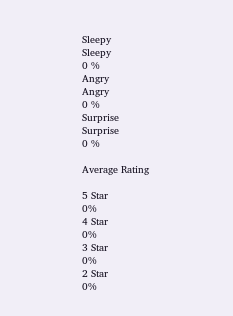Sleepy
Sleepy
0 %
Angry
Angry
0 %
Surprise
Surprise
0 %

Average Rating

5 Star
0%
4 Star
0%
3 Star
0%
2 Star
0%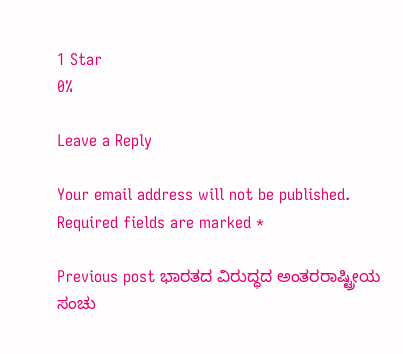1 Star
0%

Leave a Reply

Your email address will not be published. Required fields are marked *

Previous post ಭಾರತದ ವಿರುದ್ಧದ ಅಂತರರಾಷ್ಟ್ರೀಯ ಸಂಚು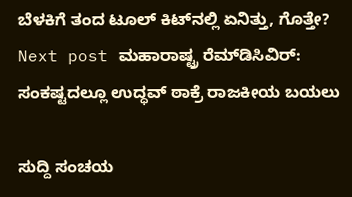ಬೆಳಕಿಗೆ ತಂದ ಟೂಲ್ ಕಿಟ್‌ನಲ್ಲಿ ಏನಿತ್ತು, ಗೊತ್ತೇ?
Next post ಮಹಾರಾಷ್ಟ್ರ ರೆಮ್‌ಡಿಸಿವಿರ್: ಸಂಕಷ್ಟದಲ್ಲೂ ಉದ್ಧವ್ ಠಾಕ್ರೆ ರಾಜಕೀಯ ಬಯಲು

ಸುದ್ದಿ ಸಂಚಯ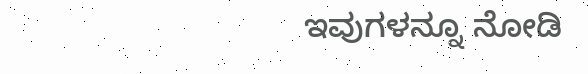ಇವುಗಳನ್ನೂ ನೋಡಿ